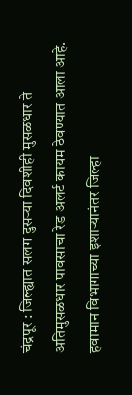चंद्रपूर : जिल्ह्यात सलग दुसऱ्या दिवशीही मुसळधार ते अतिमुसळधार पावसाचा रेड अलर्ट कायम ठेवण्यात आला आहे. हवामान विभागाच्या इशाऱ्यानंतर जिल्हा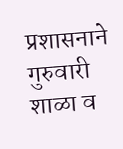प्रशासनाने गुरुवारी शाळा व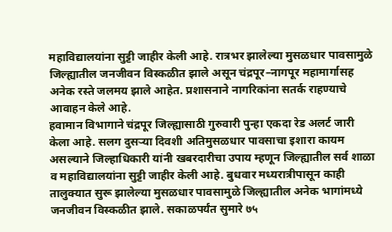महाविद्यालयांना सुट्टी जाहीर केली आहे. रात्रभर झालेल्या मुसळधार पावसामुळे जिल्ह्यातील जनजीवन विस्कळीत झाले असून चंद्रपूर–नागपूर महामार्गासह अनेक रस्ते जलमय झाले आहेत. प्रशासनाने नागरिकांना सतर्क राहण्याचे आवाहन केले आहे.
हवामान विभागाने चंद्रपूर जिल्ह्यासाठी गुरुवारी पुन्हा एकदा रेड अलर्ट जारी केला आहे. सलग दुसऱ्या दिवशी अतिमुसळधार पावसाचा इशारा कायम असल्याने जिल्हाधिकारी यांनी खबरदारीचा उपाय म्हणून जिल्ह्यातील सर्व शाळा व महाविद्यालयांना सुट्टी जाहीर केली आहे. बुधवार मध्यरात्रीपासून काही तालुक्यात सुरू झालेल्या मुसळधार पावसामुळे जिल्ह्यातील अनेक भागांमध्ये जनजीवन विस्कळीत झाले. सकाळपर्यंत सुमारे ७५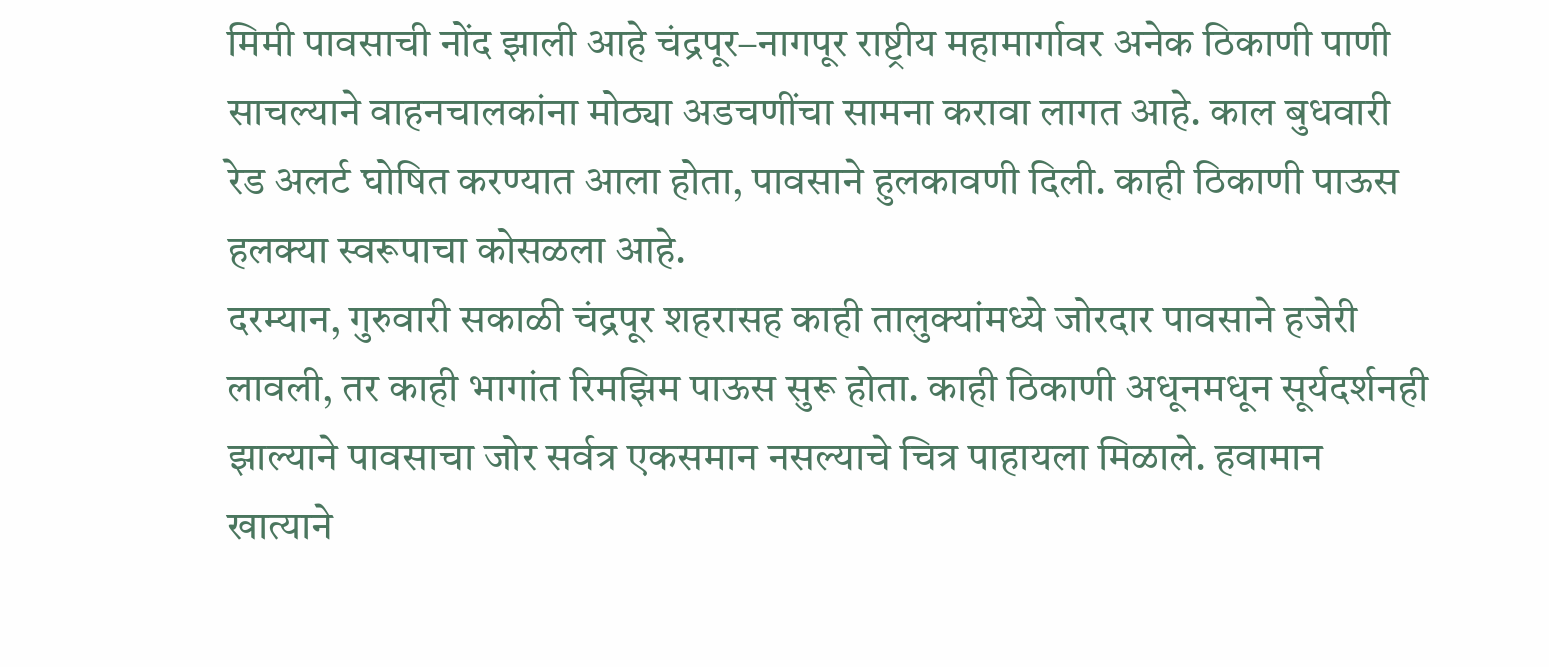मिमी पावसाची नोंद झाली आहे चंद्रपूर–नागपूर राष्ट्रीय महामार्गावर अनेक ठिकाणी पाणी साचल्याने वाहनचालकांना मोठ्या अडचणींचा सामना करावा लागत आहे. काल बुधवारी रेड अलर्ट घोषित करण्यात आला होता, पावसाने हुलकावणी दिली. काही ठिकाणी पाऊस हलक्या स्वरूपाचा कोसळला आहे.
दरम्यान, गुरुवारी सकाळी चंद्रपूर शहरासह काही तालुक्यांमध्ये जोरदार पावसाने हजेरी लावली, तर काही भागांत रिमझिम पाऊस सुरू होता. काही ठिकाणी अधूनमधून सूर्यदर्शनही झाल्याने पावसाचा जोर सर्वत्र एकसमान नसल्याचे चित्र पाहायला मिळाले. हवामान खात्याने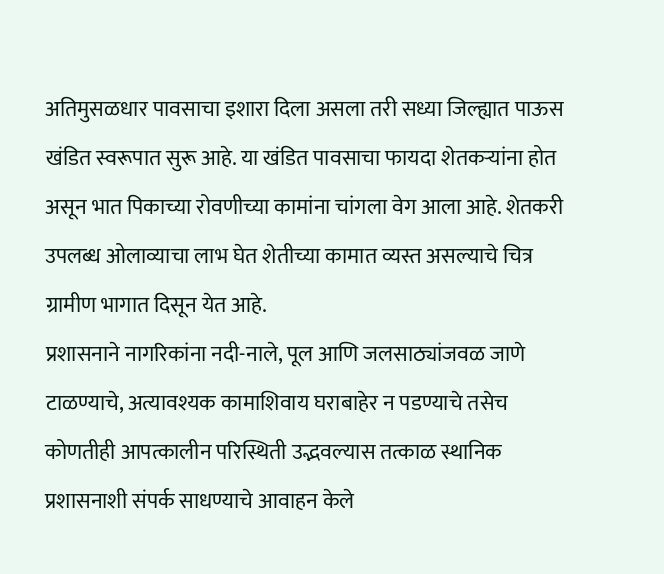अतिमुसळधार पावसाचा इशारा दिला असला तरी सध्या जिल्ह्यात पाऊस खंडित स्वरूपात सुरू आहे. या खंडित पावसाचा फायदा शेतकऱ्यांना होत असून भात पिकाच्या रोवणीच्या कामांना चांगला वेग आला आहे. शेतकरी उपलब्ध ओलाव्याचा लाभ घेत शेतीच्या कामात व्यस्त असल्याचे चित्र ग्रामीण भागात दिसून येत आहे.
प्रशासनाने नागरिकांना नदी-नाले, पूल आणि जलसाठ्यांजवळ जाणे टाळण्याचे, अत्यावश्यक कामाशिवाय घराबाहेर न पडण्याचे तसेच कोणतीही आपत्कालीन परिस्थिती उद्भवल्यास तत्काळ स्थानिक प्रशासनाशी संपर्क साधण्याचे आवाहन केले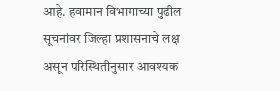आहे. हवामान विभागाच्या पुढील सूचनांवर जिल्हा प्रशासनाचे लक्ष असून परिस्थितीनुसार आवश्यक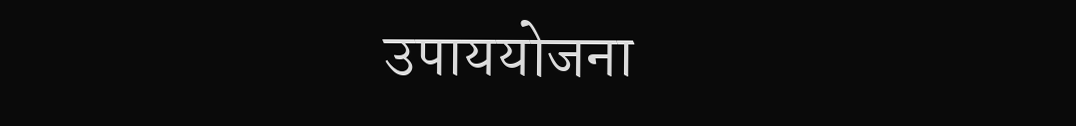उपाययोजना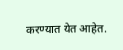करण्यात येत आहेत.